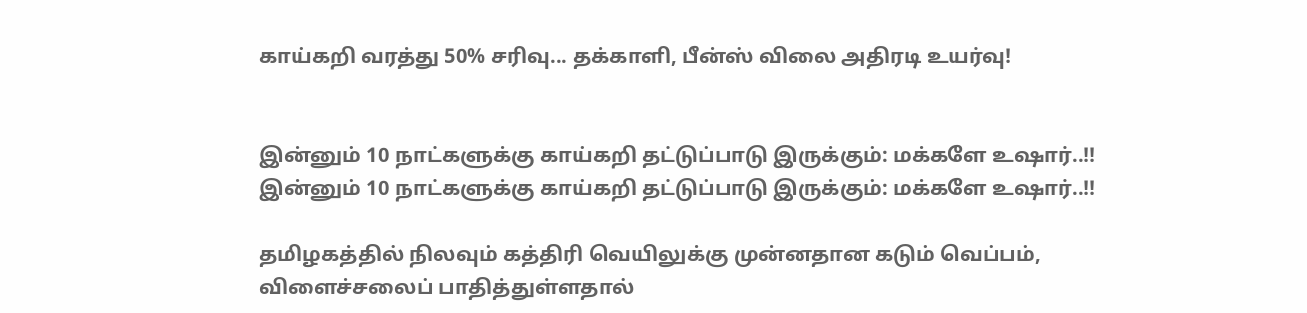காய்கறி வரத்து 50% சரிவு... தக்காளி, பீன்ஸ் விலை அதிரடி உயர்வு!


இன்னும் 10 நாட்களுக்கு காய்கறி தட்டுப்பாடு இருக்கும்: மக்களே உஷார்..!! இன்னும் 10 நாட்களுக்கு காய்கறி தட்டுப்பாடு இருக்கும்: மக்களே உஷார்..!!

தமிழகத்தில் நிலவும் கத்திரி வெயிலுக்கு முன்னதான கடும் வெப்பம், விளைச்சலைப் பாதித்துள்ளதால்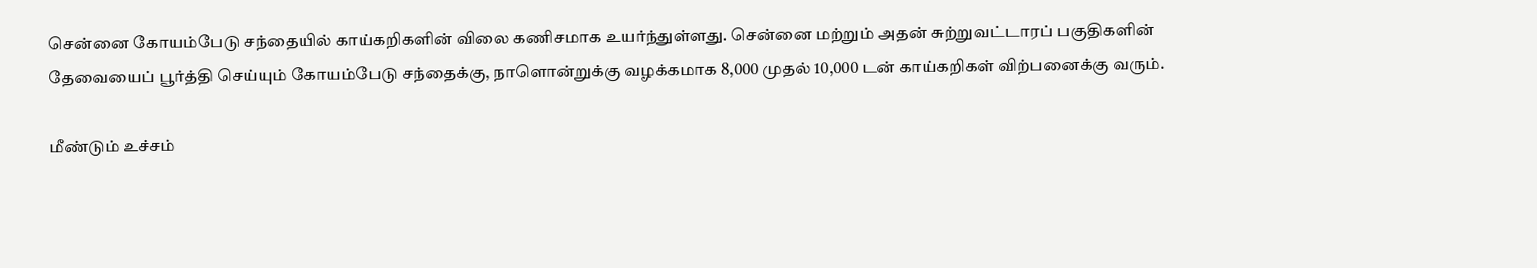சென்னை கோயம்பேடு சந்தையில் காய்கறிகளின் விலை கணிசமாக உயர்ந்துள்ளது. சென்னை மற்றும் அதன் சுற்றுவட்டாரப் பகுதிகளின் தேவையைப் பூர்த்தி செய்யும் கோயம்பேடு சந்தைக்கு, நாளொன்றுக்கு வழக்கமாக 8,000 முதல் 10,000 டன் காய்கறிகள் விற்பனைக்கு வரும்.

மீண்டும் உச்சம்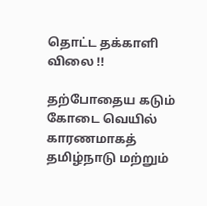தொட்ட தக்காளி விலை !!

தற்போதைய கடும் கோடை வெயில் காரணமாகத் தமிழ்நாடு மற்றும்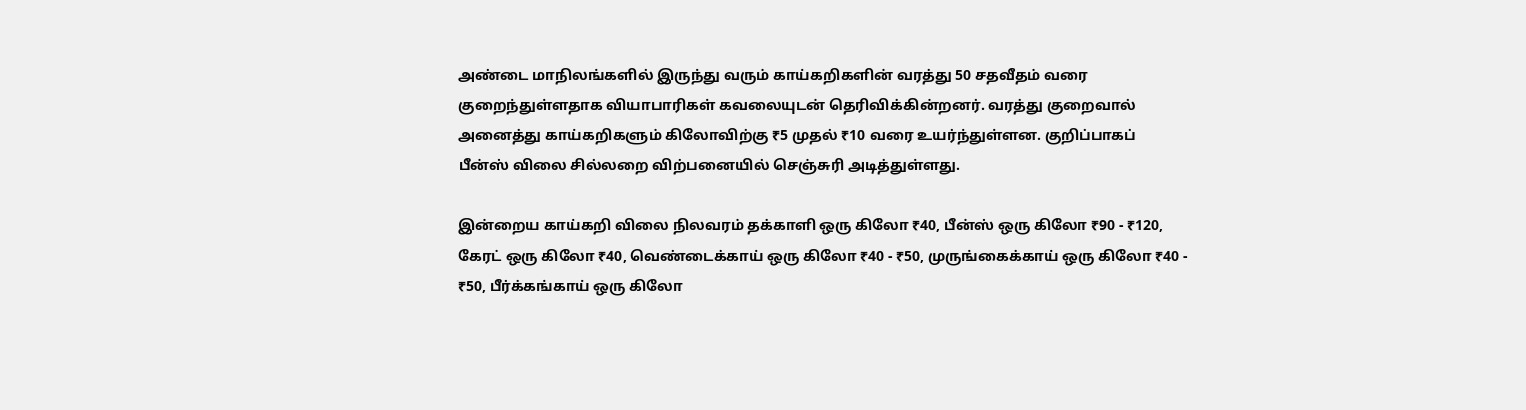அண்டை மாநிலங்களில் இருந்து வரும் காய்கறிகளின் வரத்து 50 சதவீதம் வரை குறைந்துள்ளதாக வியாபாரிகள் கவலையுடன் தெரிவிக்கின்றனர். வரத்து குறைவால் அனைத்து காய்கறிகளும் கிலோவிற்கு ₹5 முதல் ₹10 வரை உயர்ந்துள்ளன. குறிப்பாகப் பீன்ஸ் விலை சில்லறை விற்பனையில் செஞ்சுரி அடித்துள்ளது.

இன்றைய காய்கறி விலை நிலவரம் தக்காளி ஒரு கிலோ ₹40, பீன்ஸ் ஒரு கிலோ ₹90 - ₹120, கேரட் ஒரு கிலோ ₹40, வெண்டைக்காய் ஒரு கிலோ ₹40 - ₹50, முருங்கைக்காய் ஒரு கிலோ ₹40 - ₹50, பீர்க்கங்காய் ஒரு கிலோ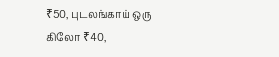₹50, புடலங்காய் ஒரு கிலோ ₹40,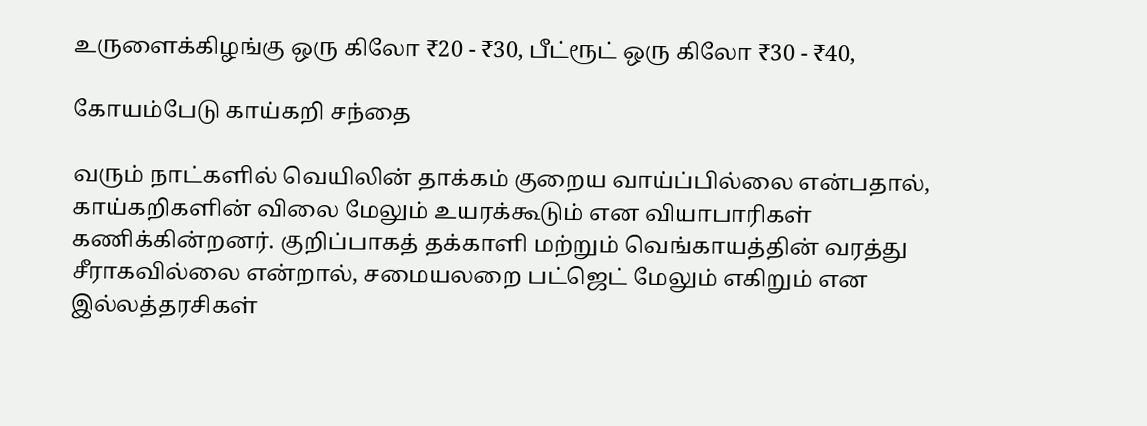உருளைக்கிழங்கு ஒரு கிலோ ₹20 - ₹30, பீட்ரூட் ஒரு கிலோ ₹30 - ₹40,

கோயம்பேடு காய்கறி சந்தை

வரும் நாட்களில் வெயிலின் தாக்கம் குறைய வாய்ப்பில்லை என்பதால், காய்கறிகளின் விலை மேலும் உயரக்கூடும் என வியாபாரிகள் கணிக்கின்றனர். குறிப்பாகத் தக்காளி மற்றும் வெங்காயத்தின் வரத்து சீராகவில்லை என்றால், சமையலறை பட்ஜெட் மேலும் எகிறும் என இல்லத்தரசிகள்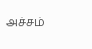அச்சம்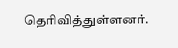தெரிவித்துள்ளனர்.